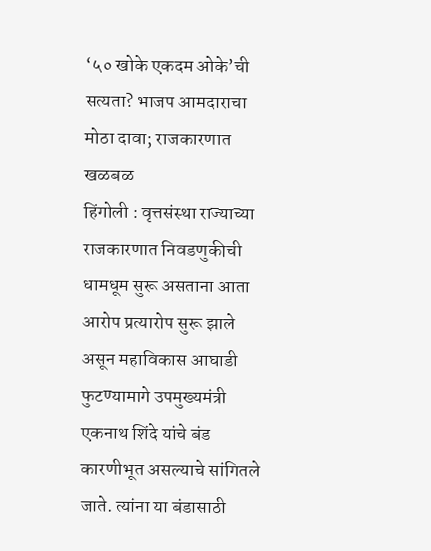‘५० खोके एकदम ओके’ची सत्यता? भाजप आमदाराचा मोठा दावा; राजकारणात खळबळ
हिंगोली : वृत्तसंस्था राज्याच्या राजकारणात निवडणुकीची धामधूम सुरू असताना आता आरोप प्रत्यारोप सुरू झाले असून महाविकास आघाडी फुटण्यामागे उपमुख्यमंत्री एकनाथ शिंदे यांचे बंड कारणीभूत असल्याचे सांगितले जाते. त्यांना या बंडासाठी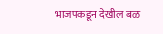भाजपकडून देखील बळ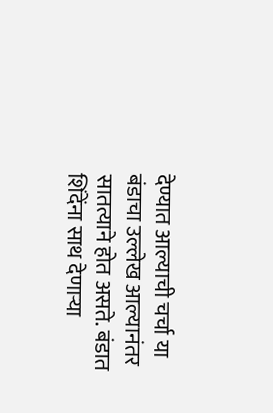देण्यात आल्याची चर्चा या बंडाचा उल्लेख आल्यानंतर सातत्याने होत असते. बंडात शिंदेंना साथ देणाऱ्या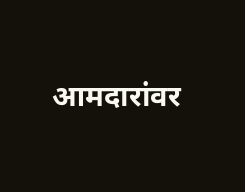आमदारांवर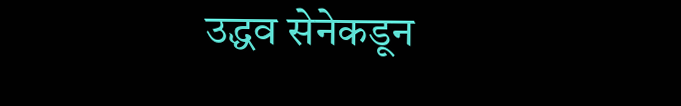उद्धव सेनेकडून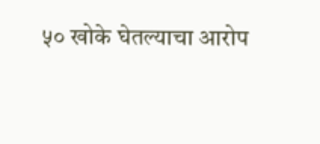५० खोके घेतल्याचा आरोप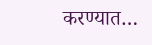करण्यात…